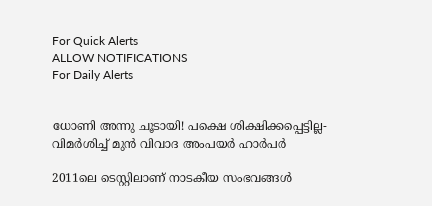For Quick Alerts
ALLOW NOTIFICATIONS
For Daily Alerts


ധോണി അന്നു ചൂടായി! പക്ഷെ ശിക്ഷിക്കപ്പെട്ടില്ല- വിമര്‍ശിച്ച് മുന്‍ വിവാദ അംപയര്‍ ഹാര്‍പര്‍

2011ലെ ടെസ്റ്റിലാണ് നാടകീയ സംഭവങ്ങള്‍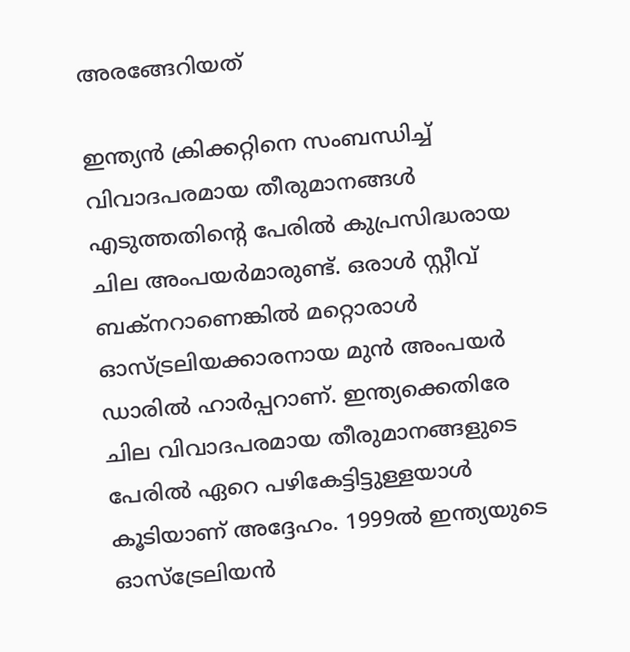അരങ്ങേറിയത്

ഇന്ത്യന്‍ ക്രിക്കറ്റിനെ സംബന്ധിച്ച് വിവാദപരമായ തീരുമാനങ്ങള്‍ എടുത്തതിന്റെ പേരില്‍ കുപ്രസിദ്ധരായ ചില അംപയര്‍മാരുണ്ട്. ഒരാള്‍ സ്റ്റീവ് ബക്‌നറാണെങ്കില്‍ മറ്റൊരാള്‍ ഓസ്ട്രലിയക്കാരനായ മുന്‍ അംപയര്‍ ഡാരില്‍ ഹാര്‍പ്പറാണ്. ഇന്ത്യക്കെതിരേ ചില വിവാദപരമായ തീരുമാനങ്ങളുടെ പേരില്‍ ഏറെ പഴികേട്ടിട്ടുള്ളയാള്‍ കൂടിയാണ് അദ്ദേഹം. 1999ല്‍ ഇന്ത്യയുടെ ഓസ്‌ട്രേലിയന്‍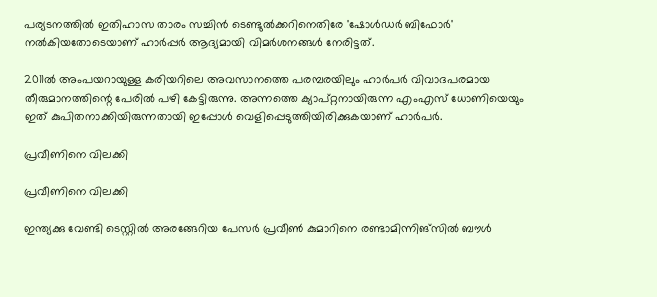പര്യടനത്തില്‍ ഇതിഹാസ താരം സച്ചിന്‍ ടെണ്ടുല്‍ക്കറിനെതിരേ 'ഷോള്‍ഡര്‍ ബിഫോര്‍' നല്‍കിയതോടെയാണ് ഹാര്‍പ്പര്‍ ആദ്യമായി വിമര്‍ശനങ്ങള്‍ നേരിട്ടത്.

2011ല്‍ അംപയറായുള്ള കരിയറിലെ അവസാനത്തെ പരമ്പരയിലും ഹാര്‍പര്‍ വിവാദപരമായ തീരുമാനത്തിന്റെ പേരില്‍ പഴി കേട്ടിരുന്നു. അന്നത്തെ ക്യാപ്റ്റനായിരുന്ന എംഎസ് ധോണിയെയും ഇത് കുപിതനാക്കിയിരുന്നതായി ഇപ്പോള്‍ വെളിപ്പെടുത്തിയിരിക്കുകയാണ് ഹാര്‍പര്‍.

പ്രവീണിനെ വിലക്കി

പ്രവീണിനെ വിലക്കി

ഇന്ത്യക്കു വേണ്ടി ടെസ്റ്റില്‍ അരങ്ങേറിയ പേസര്‍ പ്രവീണ്‍ കുമാറിനെ രണ്ടാമിന്നിങ്‌സില്‍ ബൗള്‍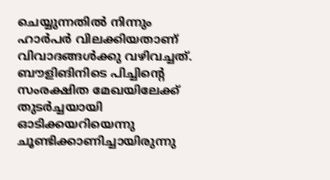ചെയ്യുന്നതില്‍ നിന്നും ഹാര്‍പര്‍ വിലക്കിയതാണ് വിവാദങ്ങള്‍ക്കു വഴിവച്ചത്. ബൗളിങിനിടെ പിച്ചിന്റെ സംരക്ഷിത മേഖയിലേക്ക് തുടര്‍ച്ചയായി ഓടിക്കയറിയെന്നു ചൂണ്ടിക്കാണിച്ചായിരുന്നു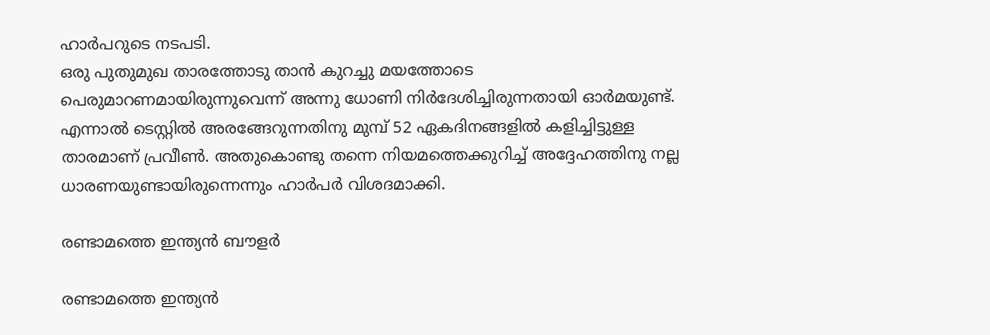ഹാര്‍പറുടെ നടപടി.
ഒരു പുതുമുഖ താരത്തോടു താന്‍ കുറച്ചു മയത്തോടെ പെരുമാറണമായിരുന്നുവെന്ന് അന്നു ധോണി നിര്‍ദേശിച്ചിരുന്നതായി ഓര്‍മയുണ്ട്. എന്നാല്‍ ടെസ്റ്റില്‍ അരങ്ങേറുന്നതിനു മുമ്പ് 52 ഏകദിനങ്ങളില്‍ കളിച്ചിട്ടുള്ള താരമാണ് പ്രവീണ്‍. അതുകൊണ്ടു തന്നെ നിയമത്തെക്കുറിച്ച് അദ്ദേഹത്തിനു നല്ല ധാരണയുണ്ടായിരുന്നെന്നും ഹാര്‍പര്‍ വിശദമാക്കി.

രണ്ടാമത്തെ ഇന്ത്യന്‍ ബൗളര്‍

രണ്ടാമത്തെ ഇന്ത്യന്‍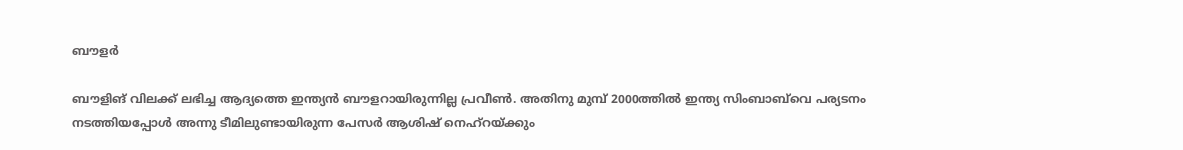ബൗളര്‍

ബൗളിങ് വിലക്ക് ലഭിച്ച ആദ്യത്തെ ഇന്ത്യന്‍ ബൗളറായിരുന്നില്ല പ്രവീണ്‍. അതിനു മുമ്പ് 2000ത്തില്‍ ഇന്ത്യ സിംബാബ്‌വെ പര്യടനം നടത്തിയപ്പോള്‍ അന്നു ടീമിലുണ്ടായിരുന്ന പേസര്‍ ആശിഷ് നെഹ്‌റയ്ക്കും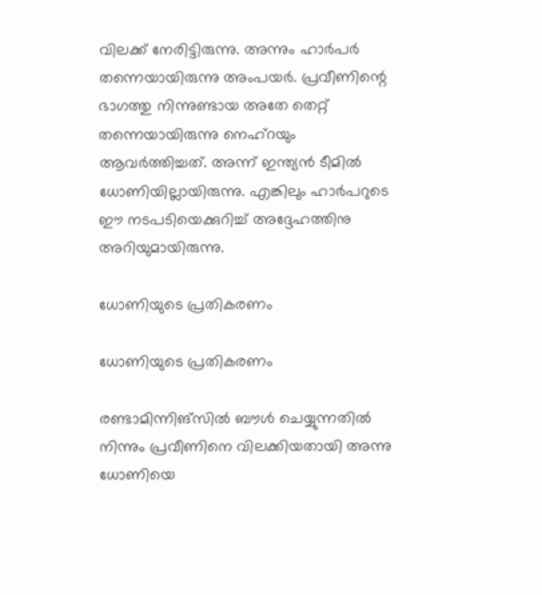വിലക്ക് നേരിട്ടിരുന്നു. അന്നും ഹാര്‍പര്‍ തന്നെയായിരുന്നു അംപയര്‍. പ്രവീണിന്റെ ഭാഗത്തു നിന്നുണ്ടായ അതേ തെറ്റ് തന്നെയായിരുന്നു നെഹ്‌റയും ആവര്‍ത്തിച്ചത്. അന്ന് ഇന്ത്യന്‍ ടീമില്‍ ധോണിയില്ലായിരുന്നു. എങ്കിലും ഹാര്‍പറുടെ ഈ നടപടിയെക്കുറിച്ച് അദ്ദേഹത്തിനു അറിയുമായിരുന്നു.

ധോണിയുടെ പ്രതികരണം

ധോണിയുടെ പ്രതികരണം

രണ്ടാമിന്നിങ്‌സില്‍ ബൗള്‍ ചെയ്യുന്നതില്‍ നിന്നും പ്രവീണിനെ വിലക്കിയതായി അന്നു ധോണിയെ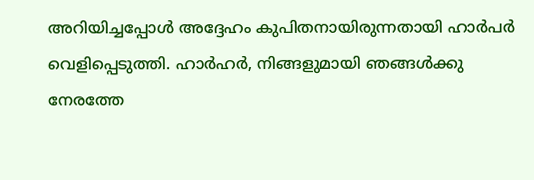അറിയിച്ചപ്പോള്‍ അദ്ദേഹം കുപിതനായിരുന്നതായി ഹാര്‍പര്‍ വെളിപ്പെടുത്തി. ഹാര്‍ഹര്‍, നിങ്ങളുമായി ഞങ്ങള്‍ക്കു നേരത്തേ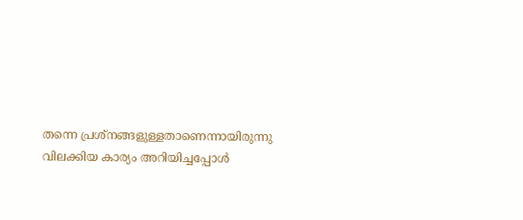തന്നെ പ്രശ്‌നങ്ങളുള്ളതാണെന്നായിരുന്നു വിലക്കിയ കാര്യം അറിയിച്ചപ്പോള്‍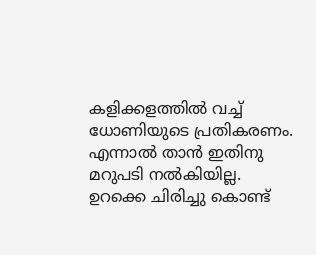കളിക്കളത്തില്‍ വച്ച് ധോണിയുടെ പ്രതികരണം. എന്നാല്‍ താന്‍ ഇതിനു മറുപടി നല്‍കിയില്ല. ഉറക്കെ ചിരിച്ചു കൊണ്ട്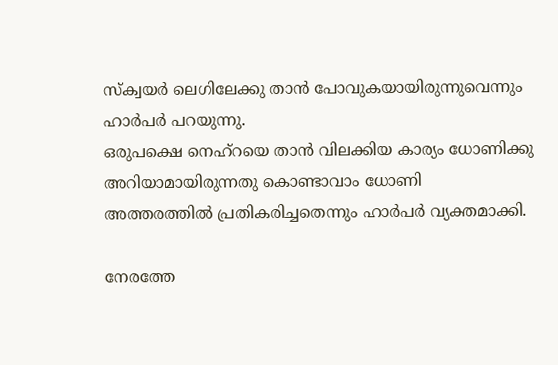സ്‌ക്വയര്‍ ലെഗിലേക്കു താന്‍ പോവുകയായിരുന്നുവെന്നും ഹാര്‍പര്‍ പറയുന്നു.
ഒരുപക്ഷെ നെഹ്‌റയെ താന്‍ വിലക്കിയ കാര്യം ധോണിക്കു അറിയാമായിരുന്നതു കൊണ്ടാവാം ധോണി അത്തരത്തില്‍ പ്രതികരിച്ചതെന്നും ഹാര്‍പര്‍ വ്യക്തമാക്കി.

നേരത്തേ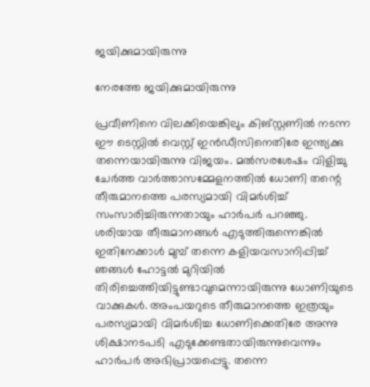ജയിക്കുമായിരുന്നു

നേരത്തേ ജയിക്കുമായിരുന്നു

പ്രവീണിനെ വിലക്കിയെങ്കിലും കിങ്സ്റ്റണില്‍ നടന്ന ഈ ടെസ്റ്റില്‍ വെസ്റ്റ് ഇന്‍ഡീസിനെതിരേ ഇന്ത്യക്കു തന്നെയായിരുന്നു വിജയം. മല്‍സരശേഷം വിളിച്ചു ചേര്‍ത്ത വാര്‍ത്താസമ്മേളനത്തില്‍ ധോണി തന്റെ തീരുമാനത്തെ പരസ്യമായി വിമര്‍ശിച്ച് സംസാരിച്ചിരുന്നതായും ഹാര്‍പര്‍ പറഞ്ഞു.
ശരിയായ തീരുമാനങ്ങള്‍ എടുത്തിരുന്നെങ്കില്‍ ഇതിനേക്കാള്‍ മുമ്പ് തന്നെ കളിയവസാനിപ്പിച്ച് ഞങ്ങള്‍ ഹോട്ടല്‍ മുറിയില്‍ തിരിച്ചെത്തിയിട്ടുണ്ടാവുമെന്നായിരുന്നു ധോണിയുടെ വാക്കുകള്‍. അംപയറുടെ തീരുമാനത്തെ ഇത്രയും പരസ്യമായി വിമര്‍ശിച്ച ധോണിക്കെതിരേ അന്നു ശിക്ഷാനടപടി എടുക്കേണ്ടതായിരുന്നുവെന്നും ഹാര്‍പര്‍ അഭിപ്രായപ്പെട്ടു. തന്നെ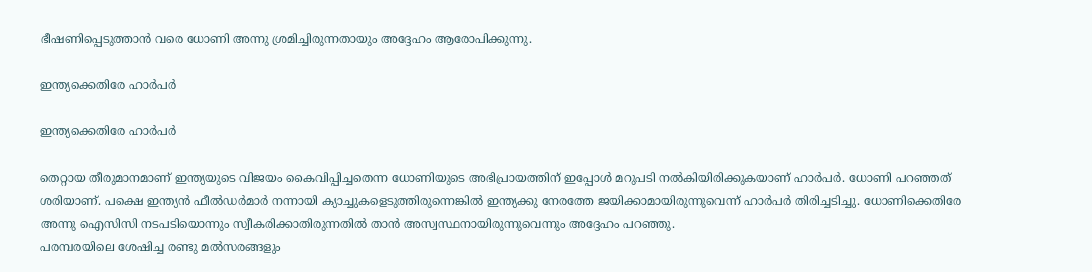ഭീഷണിപ്പെടുത്താന്‍ വരെ ധോണി അന്നു ശ്രമിച്ചിരുന്നതായും അദ്ദേഹം ആരോപിക്കുന്നു.

ഇന്ത്യക്കെതിരേ ഹാര്‍പര്‍

ഇന്ത്യക്കെതിരേ ഹാര്‍പര്‍

തെറ്റായ തീരുമാനമാണ് ഇന്ത്യയുടെ വിജയം കൈവിപ്പിച്ചതെന്ന ധോണിയുടെ അഭിപ്രായത്തിന് ഇപ്പോള്‍ മറുപടി നല്‍കിയിരിക്കുകയാണ് ഹാര്‍പര്‍. ധോണി പറഞ്ഞത് ശരിയാണ്. പക്ഷെ ഇന്ത്യന്‍ ഫീല്‍ഡര്‍മാര്‍ നന്നായി ക്യാച്ചുകളെടുത്തിരുന്നെങ്കില്‍ ഇന്ത്യക്കു നേരത്തേ ജയിക്കാമായിരുന്നുവെന്ന് ഹാര്‍പര്‍ തിരിച്ചടിച്ചു. ധോണിക്കെതിരേ അന്നു ഐസിസി നടപടിയൊന്നും സ്വീകരിക്കാതിരുന്നതില്‍ താന്‍ അസ്വസ്ഥനായിരുന്നുവെന്നും അദ്ദേഹം പറഞ്ഞു.
പരമ്പരയിലെ ശേഷിച്ച രണ്ടു മല്‍സരങ്ങളും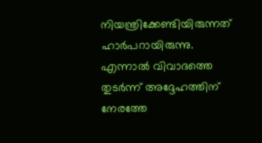നിയന്ത്രിക്കേണ്ടിയിരുന്നത് ഹാര്‍പറായിരുന്നു. എന്നാല്‍ വിവാദത്തെ തുടര്‍ന്ന് അദ്ദേഹത്തിന് നേരത്തേ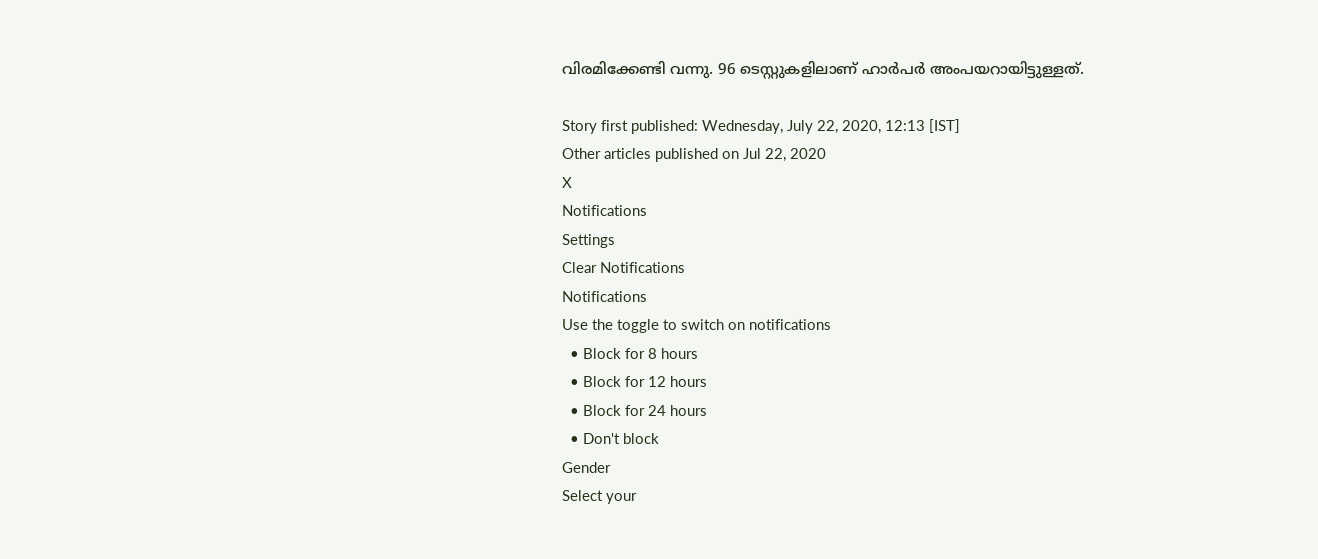വിരമിക്കേണ്ടി വന്നു. 96 ടെസ്റ്റുകളിലാണ് ഹാര്‍പര്‍ അംപയറായിട്ടുള്ളത്.

Story first published: Wednesday, July 22, 2020, 12:13 [IST]
Other articles published on Jul 22, 2020
X
Notifications
Settings
Clear Notifications
Notifications
Use the toggle to switch on notifications
  • Block for 8 hours
  • Block for 12 hours
  • Block for 24 hours
  • Don't block
Gender
Select your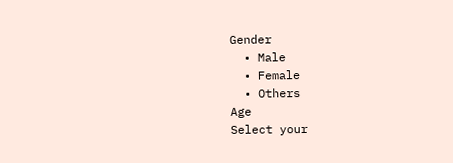Gender
  • Male
  • Female
  • Others
Age
Select your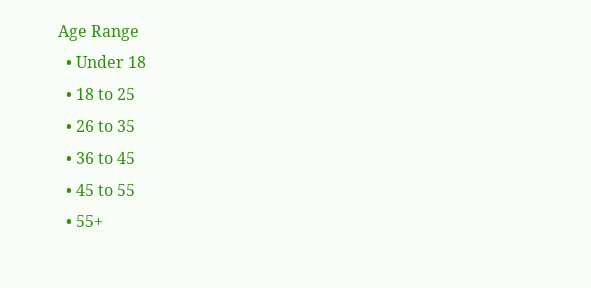Age Range
  • Under 18
  • 18 to 25
  • 26 to 35
  • 36 to 45
  • 45 to 55
  • 55+